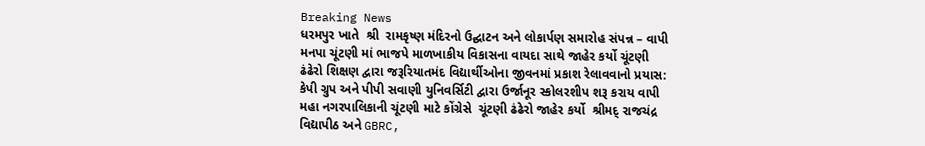Breaking News
ધરમપુર ખાતે  શ્રી  રામકૃષ્ણ મંદિરનો ઉદ્ઘાટન અને લોકાર્પણ સમારોહ સંપન્ન – વાપી મનપા ચૂંટણી માં ભાજપે માળખાકીય વિકાસના વાયદા સાથે જાહેર કર્યો ચૂંટણી ઢંઢેરો શિક્ષણ દ્વારા જરૂરિયાતમંદ વિદ્યાર્થીઓના જીવનમાં પ્રકાશ રેલાવવાનો પ્રયાસ: કેપી ગ્રુપ અને પીપી સવાણી યુનિવર્સિટી દ્વારા ઉર્જાનૂર સ્કોલરશીપ શરૂ કરાય વાપી મહા નગરપાલિકાની ચૂંટણી માટે કોંગ્રેસે  ચૂંટણી ઢંઢેરો જાહેર કર્યો  શ્રીમદ્ રાજચંદ્ર વિદ્યાપીઠ અને GBRC,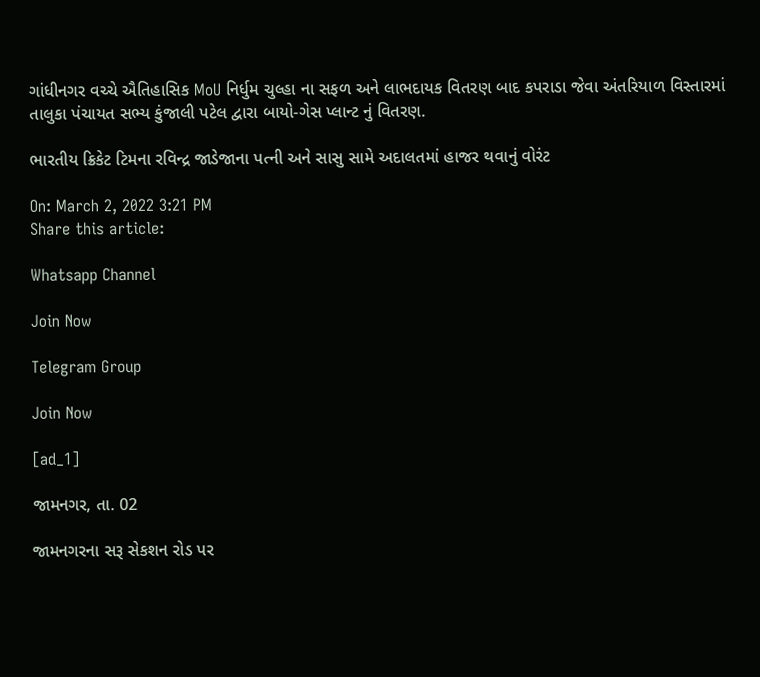ગાંધીનગર વચ્ચે ઐતિહાસિક MoU નિર્ધુમ ચુલ્હા ના સફળ અને લાભદાયક વિતરણ બાદ કપરાડા જેવા અંતરિયાળ વિસ્તારમાં તાલુકા પંચાયત સભ્ય કુંજાલી પટેલ દ્વારા બાયો-ગેસ પ્લાન્ટ નું વિતરણ.

ભારતીય ક્રિકેટ ટિમના રવિન્દ્ર જાડેજાના પત્ની અને સાસુ સામે અદાલતમાં હાજર થવાનું વોરંટ

On: March 2, 2022 3:21 PM
Share this article:

Whatsapp Channel

Join Now

Telegram Group

Join Now

[ad_1]

જામનગર, તા. 02

જામનગરના સરૂ સેકશન રોડ પર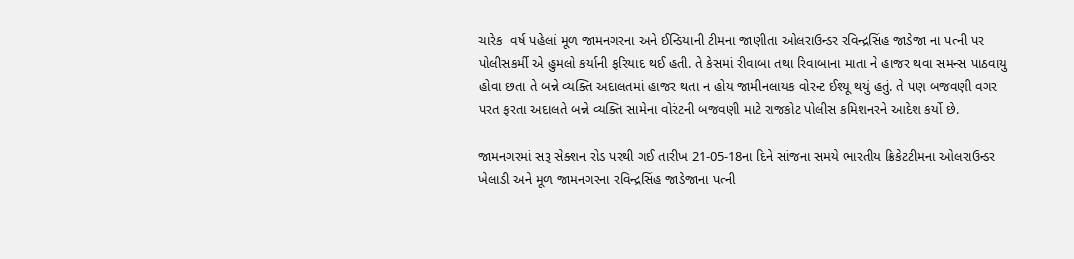ચારેક  વર્ષ પહેલાં મૂળ જામનગરના અને ઈન્ડિયાની ટીમના જાણીતા ઓલરાઉન્ડર રવિન્દ્રસિંહ જાડેજા ના પત્ની પર  પોલીસકર્મી એ હુમલો કર્યાની ફરિયાદ થઈ હતી. તે કેસમાં રીવાબા તથા રિવાબાના માતા ને હાજર થવા સમન્સ પાઠવાયુ હોવા છતા તે બન્ને વ્યક્તિ અદાલતમાં હાજર થતા ન હોય જામીનલાયક વોરન્ટ ઈશ્યૂ થયું હતું. તે પણ બજવણી વગર પરત ફરતા અદાલતે બન્ને વ્યક્તિ સામેના વોરંટની બજવણી માટે રાજકોટ પોલીસ કમિશનરને આદેશ કર્યો છે.

જામનગરમાં સરૂ સેક્શન રોડ પરથી ગઈ તારીખ 21-05-18ના દિને સાંજના સમયે ભારતીય ક્રિકેટટીમના ઓલરાઉન્ડર ખેલાડી અને મૂળ જામનગરના રવિન્દ્રસિંહ જાડેજાના પત્ની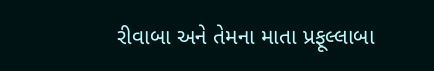રીવાબા અને તેમના માતા પ્રફૂલ્લાબા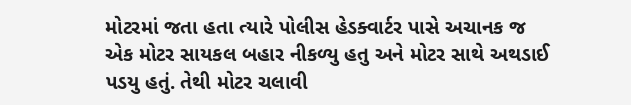મોટરમાં જતા હતા ત્યારે પોલીસ હેડક્વાર્ટર પાસે અચાનક જ એક મોટર સાયકલ બહાર નીકળ્યુ હતુ અને મોટર સાથે અથડાઈ પડયુ હતું. તેથી મોટર ચલાવી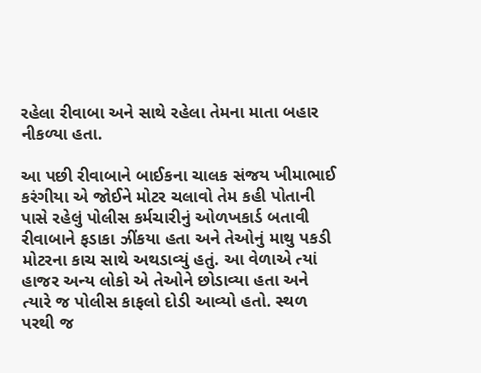રહેલા રીવાબા અને સાથે રહેલા તેમના માતા બહાર નીકળ્યા હતા.

આ પછી રીવાબાને બાઈકના ચાલક સંજય ખીમાભાઈ કરંગીયા એ જોઈને મોટર ચલાવો તેમ કહી પોતાની પાસે રહેલું પોલીસ કર્મચારીનું ઓળખકાર્ડ બતાવી રીવાબાને ફડાકા ઝીંકયા હતા અને તેઓનું માથુ પકડી મોટરના કાચ સાથે અથડાવ્યું હતું. આ વેળાએ ત્યાં હાજર અન્ય લોકો એ તેઓને છોડાવ્યા હતા અને ત્યારે જ પોલીસ કાફલો દોડી આવ્યો હતો. સ્થળ પરથી જ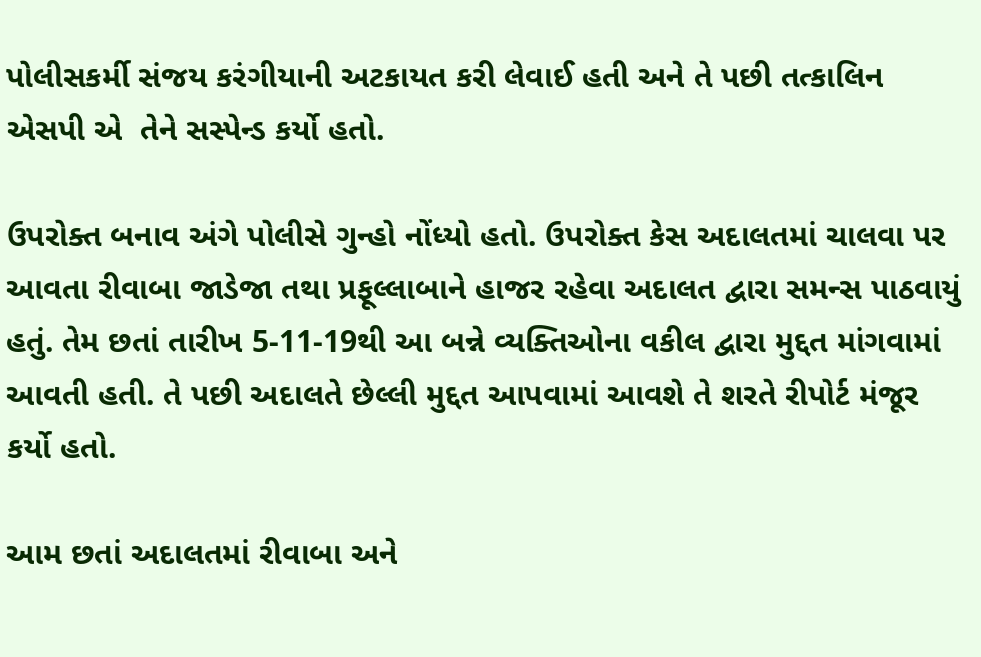પોલીસકર્મી સંજય કરંગીયાની અટકાયત કરી લેવાઈ હતી અને તે પછી તત્કાલિન એસપી એ  તેને સસ્પેન્ડ કર્યો હતો.

ઉપરોક્ત બનાવ અંગે પોલીસે ગુન્હો નોંધ્યો હતો. ઉપરોક્ત કેસ અદાલતમાં ચાલવા પર આવતા રીવાબા જાડેજા તથા પ્રફૂલ્લાબાને હાજર રહેવા અદાલત દ્વારા સમન્સ પાઠવાયું હતું. તેમ છતાં તારીખ 5-11-19થી આ બન્ને વ્યક્તિઓના વકીલ દ્વારા મુદ્દત માંગવામાં આવતી હતી. તે પછી અદાલતે છેલ્લી મુદ્દત આપવામાં આવશે તે શરતે રીપોર્ટ મંજૂર કર્યો હતો.

આમ છતાં અદાલતમાં રીવાબા અને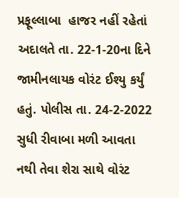પ્રફૂલ્લાબા  હાજર નહીં રહેતાં અદાલતે તા. 22-1-20ના દિને જામીનલાયક વોરંટ ઈશ્યુ કર્યું હતું. પોલીસ તા. 24-2-2022 સુધી રીવાબા મળી આવતા નથી તેવા શેરા સાથે વોરંટ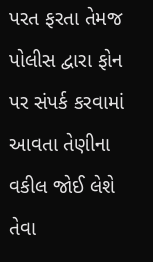પરત ફરતા તેમજ પોલીસ દ્વારા ફોન પર સંપર્ક કરવામાં આવતા તેણીના વકીલ જોઈ લેશે તેવા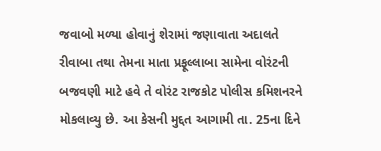જવાબો મળ્યા હોવાનું શેરામાં જણાવાતા અદાલતે રીવાબા તથા તેમના માતા પ્રફૂલ્લાબા સામેના વોરંટની બજવણી માટે હવે તે વોરંટ રાજકોટ પોલીસ કમિશનરને મોકલાવ્યુ છે. આ કેસની મુદ્દત આગામી તા. 25ના દિને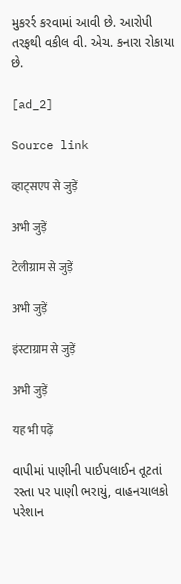મુકરર્ર કરવામાં આવી છે. આરોપી તરફથી વકીલ વી. એચ. કનારા રોકાયા છે.

[ad_2]

Source link

व्हाट्सएप से जुड़ें

अभी जुड़ें

टेलीग्राम से जुड़ें

अभी जुड़ें

इंस्टाग्राम से जुड़ें

अभी जुड़ें

यह भी पढ़ें

વાપીમાં પાણીની પાઈપલાઈન તૂટતાં રસ્તા પર પાણી ભરાયું, વાહનચાલકો પરેશાન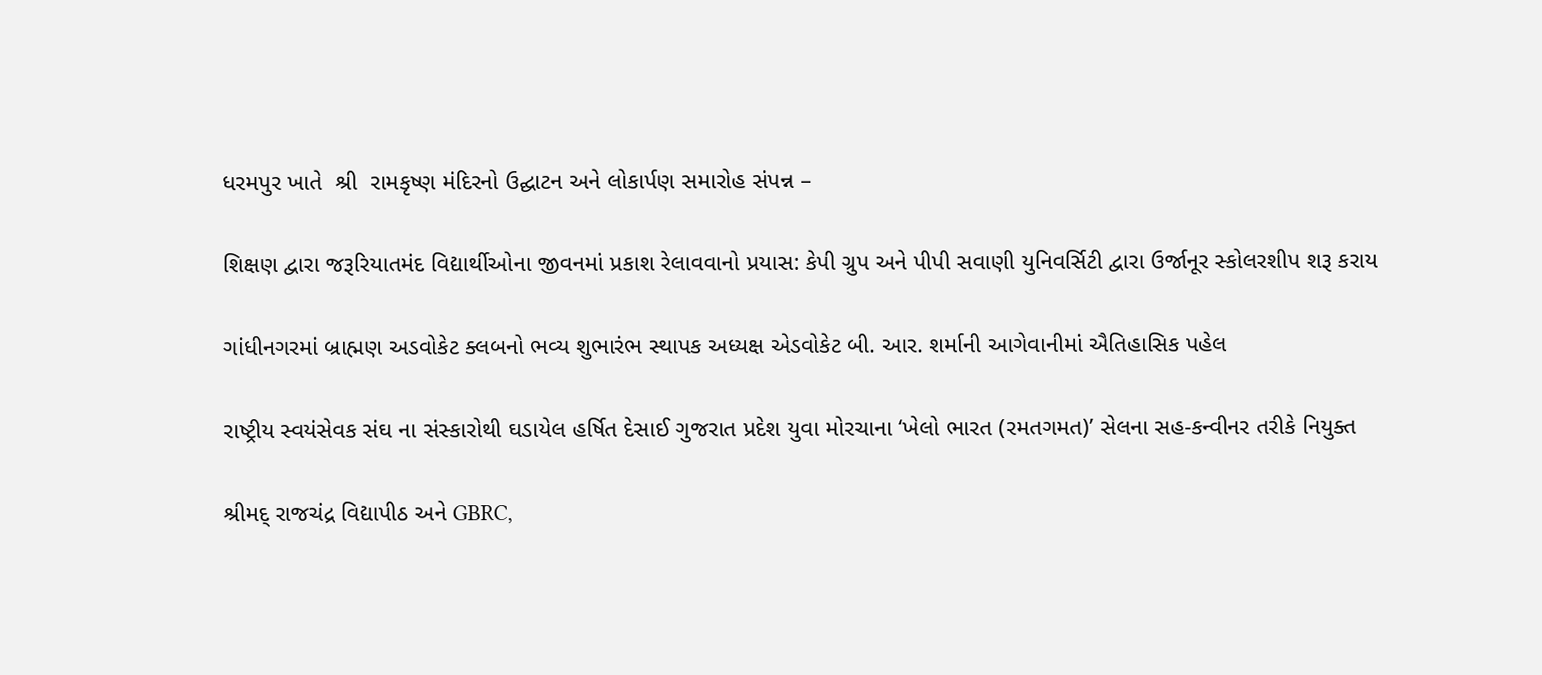ધરમપુર ખાતે  શ્રી  રામકૃષ્ણ મંદિરનો ઉદ્ઘાટન અને લોકાર્પણ સમારોહ સંપન્ન –

શિક્ષણ દ્વારા જરૂરિયાતમંદ વિદ્યાર્થીઓના જીવનમાં પ્રકાશ રેલાવવાનો પ્રયાસ: કેપી ગ્રુપ અને પીપી સવાણી યુનિવર્સિટી દ્વારા ઉર્જાનૂર સ્કોલરશીપ શરૂ કરાય

ગાંધીનગરમાં બ્રાહ્મણ અડવોકેટ ક્લબનો ભવ્ય શુભારંભ સ્થાપક અધ્યક્ષ એડવોકેટ બી. આર. શર્માની આગેવાનીમાં ઐતિહાસિક પહેલ

રાષ્ટ્રીય સ્વયંસેવક સંઘ ના સંસ્કારોથી ઘડાયેલ હર્ષિત દેસાઈ ગુજરાત પ્રદેશ યુવા મોરચાના ‘ખેલો ભારત (રમતગમત)’ સેલના સહ-કન્વીનર તરીકે નિયુક્ત

શ્રીમદ્ રાજચંદ્ર વિદ્યાપીઠ અને GBRC,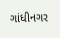ગાંધીનગર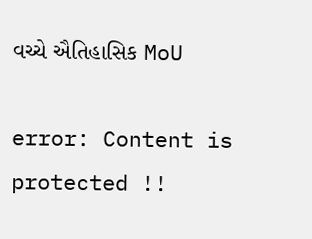વચ્ચે ઐતિહાસિક MoU

error: Content is protected !!